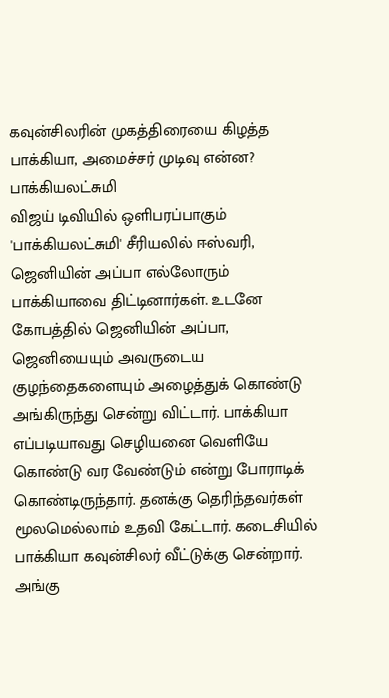கவுன்சிலரின் முகத்திரையை கிழத்த பாக்கியா, அமைச்சர் முடிவு என்ன? பாக்கியலட்சுமி
விஜய் டிவியில் ஒளிபரப்பாகும் 'பாக்கியலட்சுமி' சீரியலில் ஈஸ்வரி, ஜெனியின் அப்பா எல்லோரும் பாக்கியாவை திட்டினார்கள். உடனே கோபத்தில் ஜெனியின் அப்பா, ஜெனியையும் அவருடைய குழந்தைகளையும் அழைத்துக் கொண்டு அங்கிருந்து சென்று விட்டார். பாக்கியா எப்படியாவது செழியனை வெளியே கொண்டு வர வேண்டும் என்று போராடிக் கொண்டிருந்தார். தனக்கு தெரிந்தவர்கள் மூலமெல்லாம் உதவி கேட்டார். கடைசியில் பாக்கியா கவுன்சிலர் வீட்டுக்கு சென்றார். அங்கு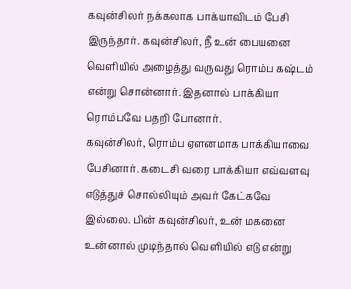கவுன்சிலர் நக்கலாக பாக்யாவிடம் பேசி இருந்தார். கவுன்சிலர், நீ உன் பையனை வெளியில் அழைத்து வருவது ரொம்ப கஷ்டம் என்று சொன்னார். இதனால் பாக்கியா ரொம்பவே பதறி போனார்.
கவுன்சிலர், ரொம்ப ஏளனமாக பாக்கியாவை பேசினார். கடைசி வரை பாக்கியா எவ்வளவு எடுத்துச் சொல்லியும் அவர் கேட்கவே இல்லை. பின் கவுன்சிலர், உன் மகனை உன்னால் முடிந்தால் வெளியில் எடு என்று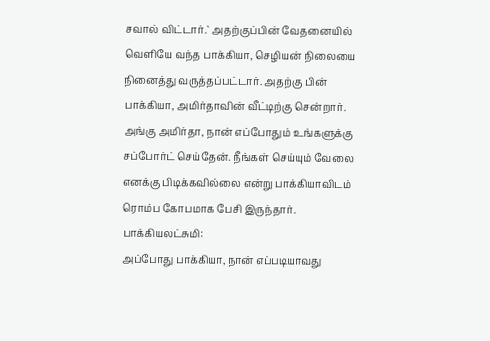சவால் விட்டார்.` அதற்குப்பின் வேதனையில் வெளியே வந்த பாக்கியா, செழியன் நிலையை நினைத்து வருத்தப்பட்டார். அதற்கு பின் பாக்கியா, அமிர்தாவின் வீட்டிற்கு சென்றார். அங்கு அமிர்தா, நான் எப்போதும் உங்களுக்கு சப்போர்ட் செய்தேன். நீங்கள் செய்யும் வேலை எனக்கு பிடிக்கவில்லை என்று பாக்கியாவிடம் ரொம்ப கோபமாக பேசி இருந்தார்.
பாக்கியலட்சுமி:
அப்போது பாக்கியா, நான் எப்படியாவது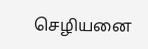செழியனை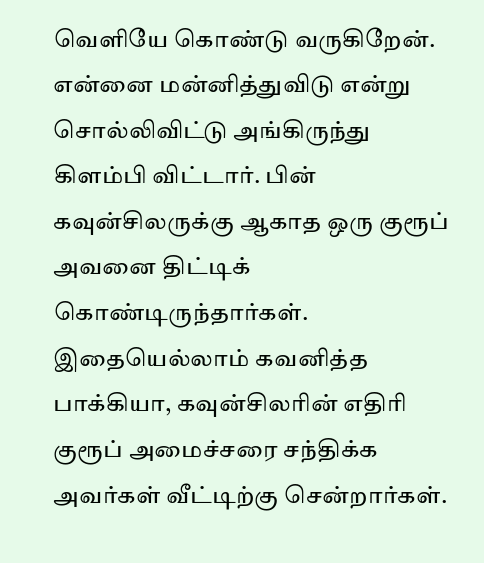வெளியே கொண்டு வருகிறேன். என்னை மன்னித்துவிடு என்று சொல்லிவிட்டு அங்கிருந்து கிளம்பி விட்டார். பின் கவுன்சிலருக்கு ஆகாத ஒரு குரூப் அவனை திட்டிக் கொண்டிருந்தார்கள். இதையெல்லாம் கவனித்த பாக்கியா, கவுன்சிலரின் எதிரி குரூப் அமைச்சரை சந்திக்க அவர்கள் வீட்டிற்கு சென்றார்கள்.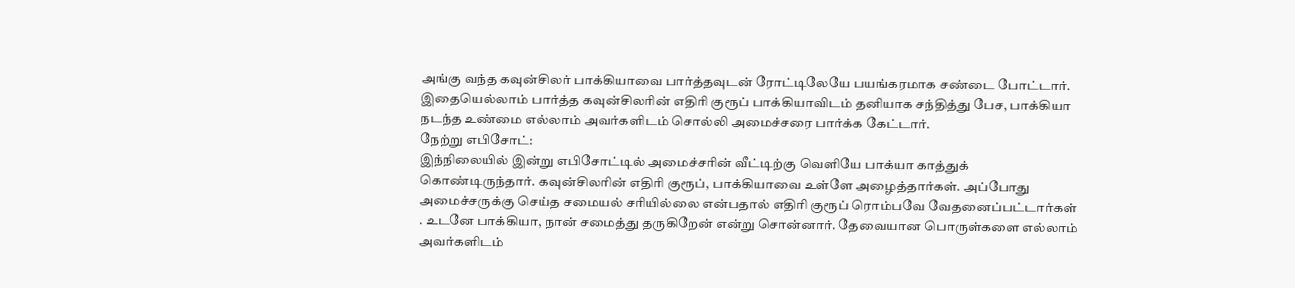அங்கு வந்த கவுன்சிலர் பாக்கியாவை பார்த்தவுடன் ரோட்டிலேயே பயங்கரமாக சண்டை போட்டார். இதையெல்லாம் பார்த்த கவுன்சிலரின் எதிரி குரூப் பாக்கியாவிடம் தனியாக சந்தித்து பேச, பாக்கியா நடந்த உண்மை எல்லாம் அவர்களிடம் சொல்லி அமைச்சரை பார்க்க கேட்டார்.
நேற்று எபிசோட்:
இந்நிலையில் இன்று எபிசோட்டில் அமைச்சரின் வீட்டிற்கு வெளியே பாக்யா காத்துக் கொண்டிருந்தார். கவுன்சிலரின் எதிரி குரூப், பாக்கியாவை உள்ளே அழைத்தார்கள். அப்போது அமைச்சருக்கு செய்த சமையல் சரியில்லை என்பதால் எதிரி குரூப் ரொம்பவே வேதனைப்பட்டார்கள் . உடனே பாக்கியா, நான் சமைத்து தருகிறேன் என்று சொன்னார். தேவையான பொருள்களை எல்லாம் அவர்களிடம்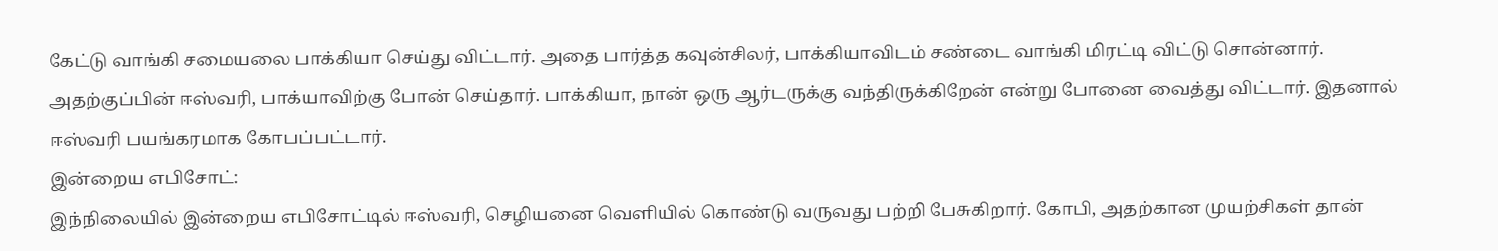கேட்டு வாங்கி சமையலை பாக்கியா செய்து விட்டார். அதை பார்த்த கவுன்சிலர், பாக்கியாவிடம் சண்டை வாங்கி மிரட்டி விட்டு சொன்னார். அதற்குப்பின் ஈஸ்வரி, பாக்யாவிற்கு போன் செய்தார். பாக்கியா, நான் ஒரு ஆர்டருக்கு வந்திருக்கிறேன் என்று போனை வைத்து விட்டார். இதனால் ஈஸ்வரி பயங்கரமாக கோபப்பட்டார்.
இன்றைய எபிசோட்:
இந்நிலையில் இன்றைய எபிசோட்டில் ஈஸ்வரி, செழியனை வெளியில் கொண்டு வருவது பற்றி பேசுகிறார். கோபி, அதற்கான முயற்சிகள் தான்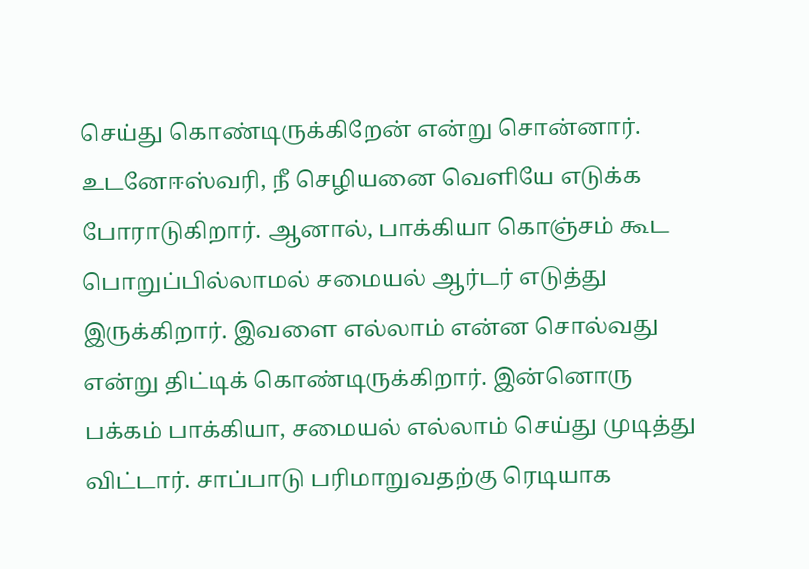செய்து கொண்டிருக்கிறேன் என்று சொன்னார். உடனேஈஸ்வரி, நீ செழியனை வெளியே எடுக்க போராடுகிறார். ஆனால், பாக்கியா கொஞ்சம் கூட பொறுப்பில்லாமல் சமையல் ஆர்டர் எடுத்து இருக்கிறார். இவளை எல்லாம் என்ன சொல்வது என்று திட்டிக் கொண்டிருக்கிறார். இன்னொரு பக்கம் பாக்கியா, சமையல் எல்லாம் செய்து முடித்து விட்டார். சாப்பாடு பரிமாறுவதற்கு ரெடியாக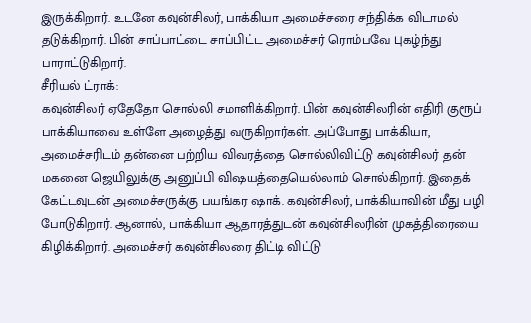இருக்கிறார். உடனே கவுன்சிலர், பாக்கியா அமைச்சரை சந்திக்க விடாமல் தடுக்கிறார். பின் சாப்பாட்டை சாப்பிட்ட அமைச்சர் ரொம்பவே புகழ்ந்து பாராட்டுகிறார்.
சீரியல் ட்ராக்:
கவுன்சிலர் ஏதேதோ சொல்லி சமாளிக்கிறார். பின் கவுன்சிலரின் எதிரி குரூப் பாக்கியாவை உள்ளே அழைத்து வருகிறார்கள். அப்போது பாக்கியா, அமைச்சரிடம் தன்னை பற்றிய விவரத்தை சொல்லிவிட்டு கவுன்சிலர் தன் மகனை ஜெயிலுக்கு அனுப்பி விஷயத்தையெல்லாம் சொல்கிறார். இதைக் கேட்டவுடன் அமைச்சருக்கு பயங்கர ஷாக். கவுன்சிலர், பாக்கியாவின் மீது பழி போடுகிறார். ஆனால், பாக்கியா ஆதாரத்துடன் கவுன்சிலரின் முகத்திரையை கிழிக்கிறார். அமைச்சர் கவுன்சிலரை திட்டி விட்டு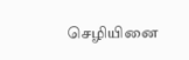செழியினை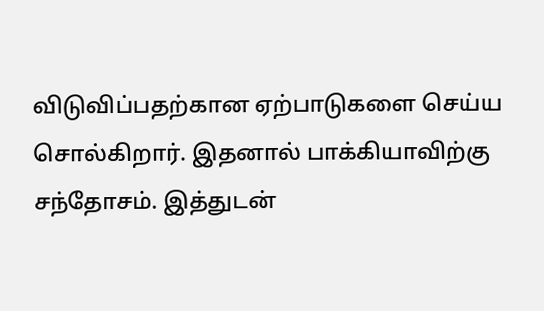விடுவிப்பதற்கான ஏற்பாடுகளை செய்ய சொல்கிறார். இதனால் பாக்கியாவிற்கு சந்தோசம். இத்துடன்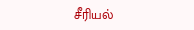சீரியல்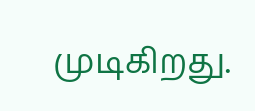முடிகிறது.